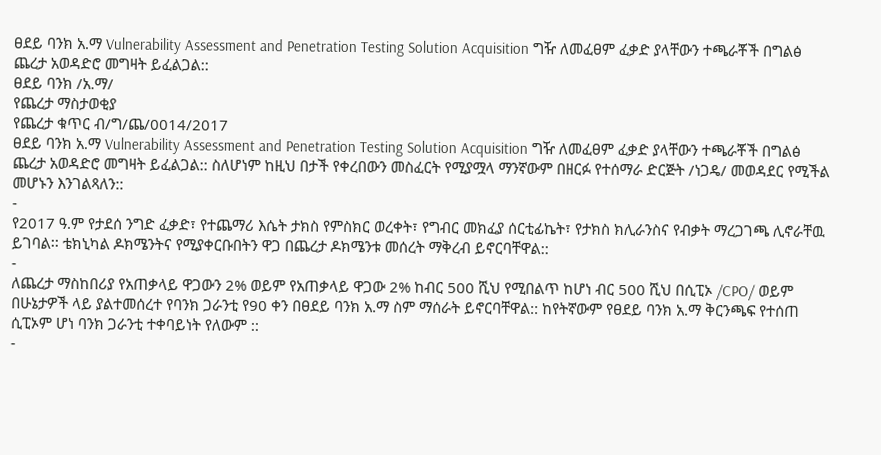ፀደይ ባንክ አ.ማ Vulnerability Assessment and Penetration Testing Solution Acquisition ግዥ ለመፈፀም ፈቃድ ያላቸውን ተጫራቾች በግልፅ ጨረታ አወዳድሮ መግዛት ይፈልጋል::
ፀደይ ባንክ /አ.ማ/
የጨረታ ማስታወቂያ
የጨረታ ቁጥር ብ/ግ/ጨ/0014/2017
ፀደይ ባንክ አ.ማ Vulnerability Assessment and Penetration Testing Solution Acquisition ግዥ ለመፈፀም ፈቃድ ያላቸውን ተጫራቾች በግልፅ ጨረታ አወዳድሮ መግዛት ይፈልጋል:: ስለሆነም ከዚህ በታች የቀረበውን መስፈርት የሚያሟላ ማንኛውም በዘርፉ የተሰማራ ድርጅት /ነጋዴ/ መወዳደር የሚችል መሆኑን እንገልጻለን::
-
የ2017 ዓ.ም የታደሰ ንግድ ፈቃድ፣ የተጨማሪ እሴት ታክስ የምስክር ወረቀት፣ የግብር መክፈያ ሰርቲፊኬት፣ የታክስ ክሊራንስና የብቃት ማረጋገጫ ሊኖራቸዉ ይገባል፡፡ ቴክኒካል ዶክሜንትና የሚያቀርቡበትን ዋጋ በጨረታ ዶክሜንቱ መሰረት ማቅረብ ይኖርባቸዋል::
-
ለጨረታ ማስከበሪያ የአጠቃላይ ዋጋውን 2% ወይም የአጠቃላይ ዋጋው 2% ከብር 500 ሺህ የሚበልጥ ከሆነ ብር 500 ሺህ በሲፒኦ /CPO/ ወይም በሁኔታዎች ላይ ያልተመሰረተ የባንክ ጋራንቲ የ90 ቀን በፀደይ ባንክ አ.ማ ስም ማሰራት ይኖርባቸዋል:: ከየትኛውም የፀደይ ባንክ አ.ማ ቅርንጫፍ የተሰጠ ሲፒኦም ሆነ ባንክ ጋራንቲ ተቀባይነት የለውም ::
-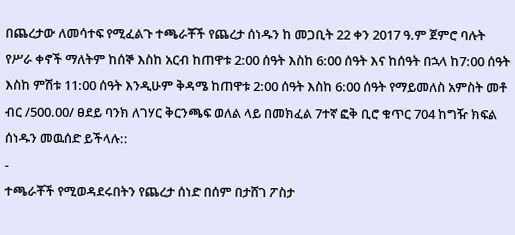በጨረታው ለመሳተፍ የሚፈልጉ ተጫራቾች የጨረታ ሰነዱን ከ መጋቢት 22 ቀን 2017 ዓ.ም ጀምሮ ባሉት የሥራ ቀኖች ማለትም ከሰኞ እስከ አርብ ከጠዋቱ 2:00 ሰዓት እስከ 6:00 ሰዓት እና ከሰዓት በኋላ ከ7:00 ሰዓት እስከ ምሽቱ 11:00 ሰዓት እንዲሁም ቅዳሜ ከጠዋቱ 2:00 ሰዓት እስከ 6:00 ሰዓት የማይመለስ አምስት መቶ ብር /500.00/ ፀደይ ባንክ ለገሃር ቅርንጫፍ ወለል ላይ በመክፈል 7ተኛ ፎቅ ቢሮ ቁጥር 704 ከግዥ ክፍል ሰነዱን መዉሰድ ይችላሉ::
-
ተጫራቾች የሚወዳደሩበትን የጨረታ ሰነድ በሰም በታሸገ ፖስታ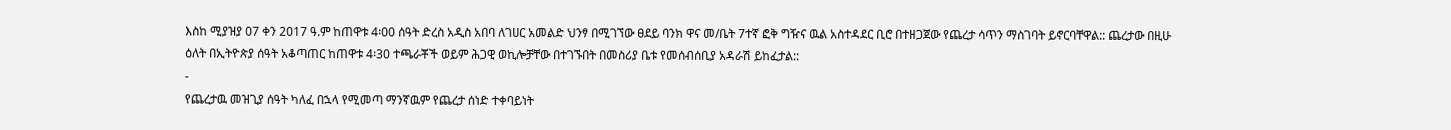እስከ ሚያዝያ 07 ቀን 2017 ዓ.ም ከጠዋቱ 4፡00 ሰዓት ድረስ አዲስ አበባ ለገሀር አመልድ ህንፃ በሚገኘው ፀደይ ባንክ ዋና መ/ቤት 7ተኛ ፎቅ ግዥና ዉል አስተዳደር ቢሮ በተዘጋጀው የጨረታ ሳጥን ማስገባት ይኖርባቸዋል:: ጨረታው በዚሁ ዕለት በኢትዮጵያ ሰዓት አቆጣጠር ከጠዋቱ 4፡30 ተጫራቾች ወይም ሕጋዊ ወኪሎቻቸው በተገኙበት በመስሪያ ቤቱ የመሰብሰቢያ አዳራሽ ይከፈታል::
-
የጨረታዉ መዝጊያ ሰዓት ካለፈ በኋላ የሚመጣ ማንኛዉም የጨረታ ሰነድ ተቀባይነት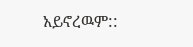አይኖረዉም::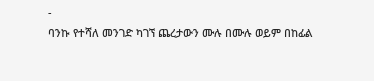-
ባንኩ የተሻለ መንገድ ካገኘ ጨረታውን ሙሉ በሙሉ ወይም በከፊል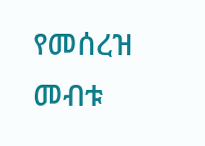የመሰረዝ መብቱ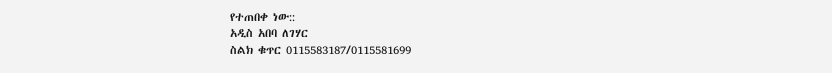የተጠበቀ ነው::
አዲስ አበባ ለገሃር
ስልክ ቁጥር 0115583187/0115581699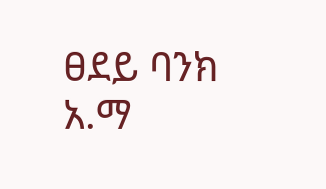ፀደይ ባንክ አ.ማ